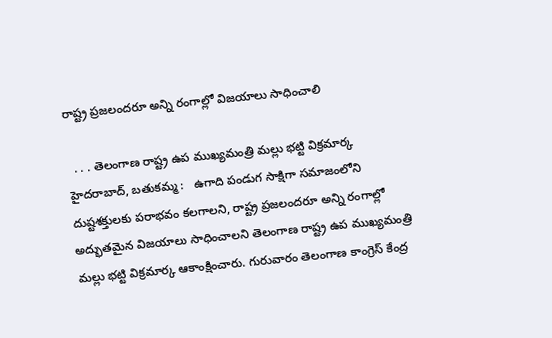రాష్ట్ర ప్రజలందరూ అన్ని రంగాల్లో విజయాలు సాధించాలి

  . . . తెలంగాణ రాష్ట్ర ఉప ముఖ్యమంత్రి మల్లు భట్టి విక్రమార్క   హైదరాబాద్, బతుకమ్మ :   ఉగాది పండుగ సాక్షిగా సమాజంలోని దుష్టశక్తులకు పరాభవం కలగాలని, రాష్ట్ర ప్రజలందరూ అన్ని రంగాల్లో అద్భుతమైన విజయాలు సాధించాలని తెలంగాణ రాష్ట్ర ఉప ముఖ్యమంత్రి మల్లు భట్టి విక్రమార్క ఆకాంక్షించారు. గురువారం తెలంగాణ కాంగ్రెస్ కేంద్ర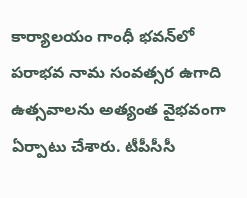కార్యాలయం గాంధీ భవన్‌లో పరాభవ నామ సంవత్సర ఉగాది ఉత్సవాలను అత్యంత వైభవంగా ఏర్పాటు చేశారు. టీపీసీసీ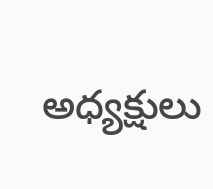అధ్యక్షులు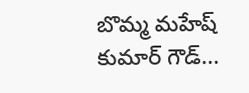బొమ్మ మహేష్ కుమార్ గౌడ్...